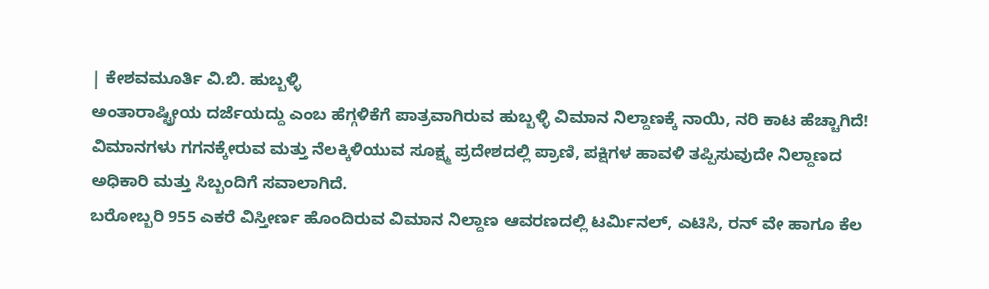| ಕೇಶವಮೂರ್ತಿ ವಿ.ಬಿ. ಹುಬ್ಬಳ್ಳಿ
ಅಂತಾರಾಷ್ಟ್ರೀಯ ದರ್ಜೆಯದ್ದು ಎಂಬ ಹೆಗ್ಗಳಿಕೆಗೆ ಪಾತ್ರವಾಗಿರುವ ಹುಬ್ಬಳ್ಳಿ ವಿಮಾನ ನಿಲ್ದಾಣಕ್ಕೆ ನಾಯಿ, ನರಿ ಕಾಟ ಹೆಚ್ಚಾಗಿದೆ!
ವಿಮಾನಗಳು ಗಗನಕ್ಕೇರುವ ಮತ್ತು ನೆಲಕ್ಕಿಳಿಯುವ ಸೂಕ್ಷ್ಮ ಪ್ರದೇಶದಲ್ಲಿ ಪ್ರಾಣಿ, ಪಕ್ಷಿಗಳ ಹಾವಳಿ ತಪ್ಪಿಸುವುದೇ ನಿಲ್ದಾಣದ ಅಧಿಕಾರಿ ಮತ್ತು ಸಿಬ್ಬಂದಿಗೆ ಸವಾಲಾಗಿದೆ.
ಬರೋಬ್ಬರಿ 955 ಎಕರೆ ವಿಸ್ತೀರ್ಣ ಹೊಂದಿರುವ ವಿಮಾನ ನಿಲ್ದಾಣ ಆವರಣದಲ್ಲಿ ಟರ್ವಿುನಲ್, ಎಟಿಸಿ, ರನ್ ವೇ ಹಾಗೂ ಕೆಲ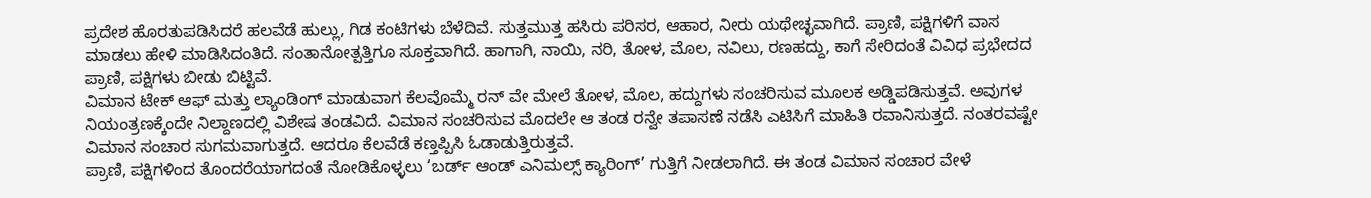ಪ್ರದೇಶ ಹೊರತುಪಡಿಸಿದರೆ ಹಲವೆಡೆ ಹುಲ್ಲು, ಗಿಡ ಕಂಟಿಗಳು ಬೆಳೆದಿವೆ. ಸುತ್ತಮುತ್ತ ಹಸಿರು ಪರಿಸರ, ಆಹಾರ, ನೀರು ಯಥೇಚ್ಛವಾಗಿದೆ. ಪ್ರಾಣಿ, ಪಕ್ಷಿಗಳಿಗೆ ವಾಸ ಮಾಡಲು ಹೇಳಿ ಮಾಡಿಸಿದಂತಿದೆ. ಸಂತಾನೋತ್ಪತ್ತಿಗೂ ಸೂಕ್ತವಾಗಿದೆ. ಹಾಗಾಗಿ, ನಾಯಿ, ನರಿ, ತೋಳ, ಮೊಲ, ನವಿಲು, ರಣಹದ್ದು, ಕಾಗೆ ಸೇರಿದಂತೆ ವಿವಿಧ ಪ್ರಭೇದದ ಪ್ರಾಣಿ, ಪಕ್ಷಿಗಳು ಬೀಡು ಬಿಟ್ಟಿವೆ.
ವಿಮಾನ ಟೇಕ್ ಆಫ್ ಮತ್ತು ಲ್ಯಾಂಡಿಂಗ್ ಮಾಡುವಾಗ ಕೆಲವೊಮ್ಮೆ ರನ್ ವೇ ಮೇಲೆ ತೋಳ, ಮೊಲ, ಹದ್ದುಗಳು ಸಂಚರಿಸುವ ಮೂಲಕ ಅಡ್ಡಿಪಡಿಸುತ್ತವೆ. ಅವುಗಳ ನಿಯಂತ್ರಣಕ್ಕೆಂದೇ ನಿಲ್ದಾಣದಲ್ಲಿ ವಿಶೇಷ ತಂಡವಿದೆ. ವಿಮಾನ ಸಂಚರಿಸುವ ಮೊದಲೇ ಆ ತಂಡ ರನ್ವೇ ತಪಾಸಣೆ ನಡೆಸಿ ಎಟಿಸಿಗೆ ಮಾಹಿತಿ ರವಾನಿಸುತ್ತದೆ. ನಂತರವಷ್ಟೇ ವಿಮಾನ ಸಂಚಾರ ಸುಗಮವಾಗುತ್ತದೆ. ಆದರೂ ಕೆಲವೆಡೆ ಕಣ್ತಪ್ಪಿಸಿ ಓಡಾಡುತ್ತಿರುತ್ತವೆ.
ಪ್ರಾಣಿ, ಪಕ್ಷಿಗಳಿಂದ ತೊಂದರೆಯಾಗದಂತೆ ನೋಡಿಕೊಳ್ಳಲು ‘ಬರ್ಡ್ ಆಂಡ್ ಎನಿಮಲ್ಸ್ ಕ್ಯಾರಿಂಗ್’ ಗುತ್ತಿಗೆ ನೀಡಲಾಗಿದೆ. ಈ ತಂಡ ವಿಮಾನ ಸಂಚಾರ ವೇಳೆ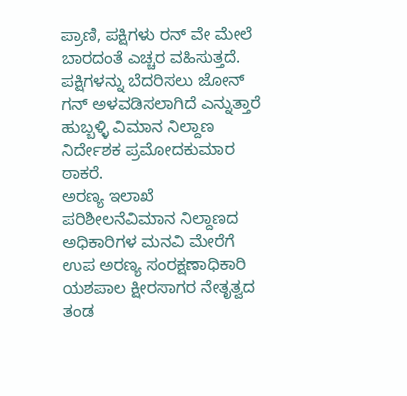ಪ್ರಾಣಿ, ಪಕ್ಷಿಗಳು ರನ್ ವೇ ಮೇಲೆ ಬಾರದಂತೆ ಎಚ್ಚರ ವಹಿಸುತ್ತದೆ. ಪಕ್ಷಿಗಳನ್ನು ಬೆದರಿಸಲು ಜೋನ್ ಗನ್ ಅಳವಡಿಸಲಾಗಿದೆ ಎನ್ನುತ್ತಾರೆ ಹುಬ್ಬಳ್ಳಿ ವಿಮಾನ ನಿಲ್ದಾಣ ನಿರ್ದೇಶಕ ಪ್ರಮೋದಕುಮಾರ ಠಾಕರೆ.
ಅರಣ್ಯ ಇಲಾಖೆ ಪರಿಶೀಲನೆವಿಮಾನ ನಿಲ್ದಾಣದ ಅಧಿಕಾರಿಗಳ ಮನವಿ ಮೇರೆಗೆ ಉಪ ಅರಣ್ಯ ಸಂರಕ್ಷಣಾಧಿಕಾರಿ ಯಶಪಾಲ ಕ್ಷೀರಸಾಗರ ನೇತೃತ್ವದ ತಂಡ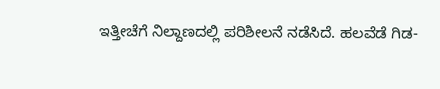ಇತ್ತೀಚೆಗೆ ನಿಲ್ದಾಣದಲ್ಲಿ ಪರಿಶೀಲನೆ ನಡೆಸಿದೆ. ಹಲವೆಡೆ ಗಿಡ-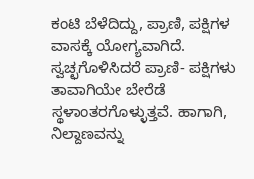ಕಂಟಿ ಬೆಳೆದಿದ್ದು, ಪ್ರಾಣಿ, ಪಕ್ಷಿಗಳ ವಾಸಕ್ಕೆ ಯೋಗ್ಯವಾಗಿದೆ. ಸ್ವಚ್ಛಗೊಳಿಸಿದರೆ ಪ್ರಾಣಿ- ಪಕ್ಷಿಗಳು ತಾವಾಗಿಯೇ ಬೇರೆಡೆ ಸ್ಥಳಾಂತರಗೊಳ್ಳುತ್ತವೆ. ಹಾಗಾಗಿ, ನಿಲ್ದಾಣವನ್ನು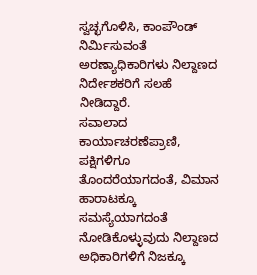ಸ್ವಚ್ಛಗೊಳಿಸಿ, ಕಾಂಪೌಂಡ್ ನಿರ್ವಿುಸುವಂತೆ ಅರಣ್ಯಾಧಿಕಾರಿಗಳು ನಿಲ್ದಾಣದ ನಿರ್ದೇಶಕರಿಗೆ ಸಲಹೆ ನೀಡಿದ್ದಾರೆ.
ಸವಾಲಾದ ಕಾರ್ಯಾಚರಣೆಪ್ರಾಣಿ, ಪಕ್ಷಿಗಳಿಗೂ ತೊಂದರೆಯಾಗದಂತೆ, ವಿಮಾನ ಹಾರಾಟಕ್ಕೂ ಸಮಸ್ಯೆಯಾಗದಂತೆ ನೋಡಿಕೊಳ್ಳುವುದು ನಿಲ್ದಾಣದ ಅಧಿಕಾರಿಗಳಿಗೆ ನಿಜಕ್ಕೂ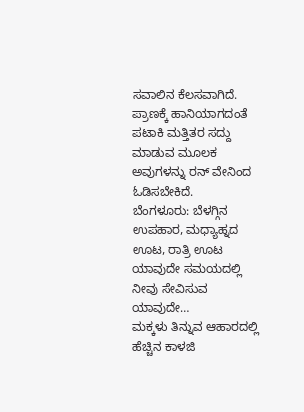ಸವಾಲಿನ ಕೆಲಸವಾಗಿದೆ. ಪ್ರಾಣಕ್ಕೆ ಹಾನಿಯಾಗದಂತೆ ಪಟಾಕಿ ಮತ್ತಿತರ ಸದ್ದು ಮಾಡುವ ಮೂಲಕ ಅವುಗಳನ್ನು ರನ್ ವೇನಿಂದ ಓಡಿಸಬೇಕಿದೆ.
ಬೆಂಗಳೂರು: ಬೆಳಗ್ಗಿನ ಉಪಹಾರ, ಮಧ್ಯಾಹ್ನದ ಊಟ, ರಾತ್ರಿ ಊಟ ಯಾವುದೇ ಸಮಯದಲ್ಲಿ ನೀವು ಸೇವಿಸುವ ಯಾವುದೇ…
ಮಕ್ಕಳು ತಿನ್ನುವ ಆಹಾರದಲ್ಲಿ ಹೆಚ್ಚಿನ ಕಾಳಜಿ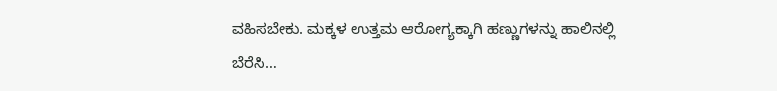ವಹಿಸಬೇಕು. ಮಕ್ಕಳ ಉತ್ತಮ ಆರೋಗ್ಯಕ್ಕಾಗಿ ಹಣ್ಣುಗಳನ್ನು ಹಾಲಿನಲ್ಲಿ ಬೆರೆಸಿ…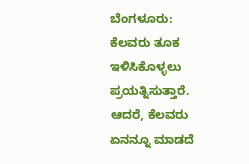ಬೆಂಗಳೂರು: ಕೆಲವರು ತೂಕ ಇಳಿಸಿಕೊಳ್ಳಲು ಪ್ರಯತ್ನಿಸುತ್ತಾರೆ. ಆದರೆ, ಕೆಲವರು ಏನನ್ನೂ ಮಾಡದೆ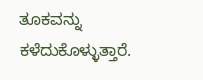ತೂಕವನ್ನು ಕಳೆದುಕೊಳ್ಳುತ್ತಾರೆ.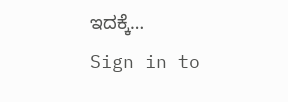ಇದಕ್ಕೆ…
Sign in to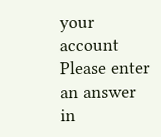your account
Please enter an answer in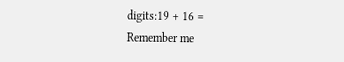digits:19 + 16 =
Remember me